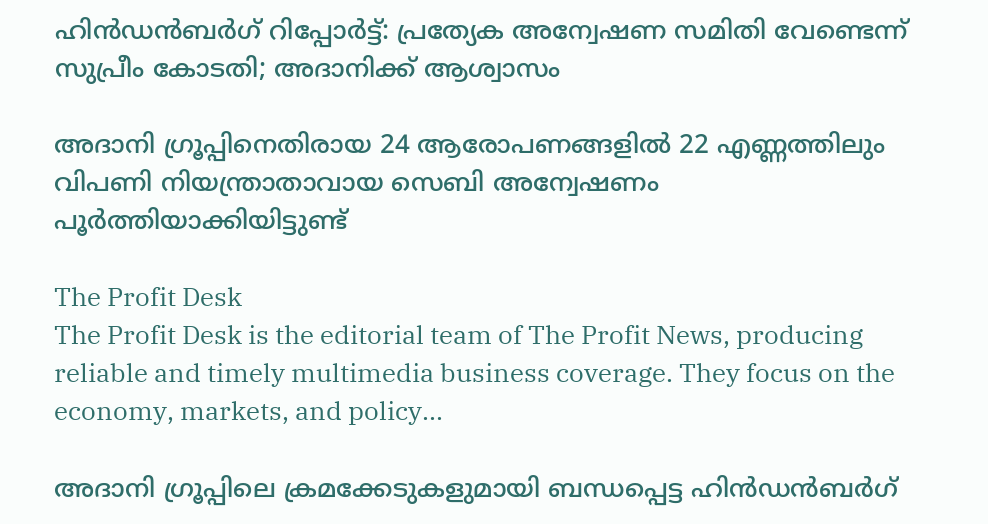ഹിന്‍ഡന്‍ബര്‍ഗ് റിപ്പോര്‍ട്ട്: പ്രത്യേക അന്വേഷണ സമിതി വേണ്ടെന്ന് സുപ്രീം കോടതി; അദാനിക്ക് ആശ്വാസം

അദാനി ഗ്രൂപ്പിനെതിരായ 24 ആരോപണങ്ങളില്‍ 22 എണ്ണത്തിലും വിപണി നിയന്ത്രാതാവായ സെബി അന്വേഷണം പൂര്‍ത്തിയാക്കിയിട്ടുണ്ട്

The Profit Desk
The Profit Desk is the editorial team of The Profit News, producing reliable and timely multimedia business coverage. They focus on the economy, markets, and policy...

അദാനി ഗ്രൂപ്പിലെ ക്രമക്കേടുകളുമായി ബന്ധപ്പെട്ട ഹിന്‍ഡന്‍ബര്‍ഗ്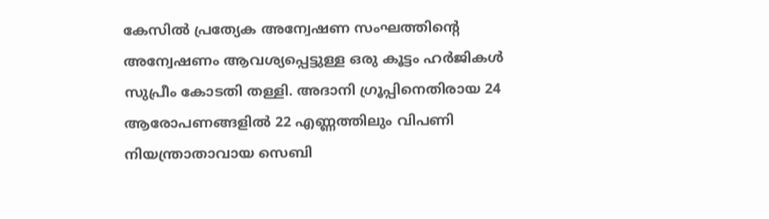കേസില്‍ പ്രത്യേക അന്വേഷണ സംഘത്തിന്റെ അന്വേഷണം ആവശ്യപ്പെട്ടുള്ള ഒരു കൂട്ടം ഹര്‍ജികള്‍ സുപ്രീം കോടതി തള്ളി. അദാനി ഗ്രൂപ്പിനെതിരായ 24 ആരോപണങ്ങളില്‍ 22 എണ്ണത്തിലും വിപണി നിയന്ത്രാതാവായ സെബി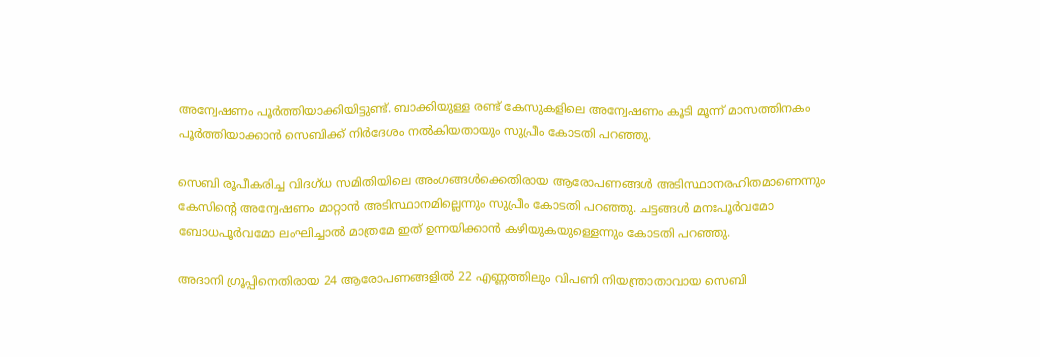അന്വേഷണം പൂര്‍ത്തിയാക്കിയിട്ടുണ്ട്. ബാക്കിയുള്ള രണ്ട് കേസുകളിലെ അന്വേഷണം കൂടി മൂന്ന് മാസത്തിനകം പൂര്‍ത്തിയാക്കാന്‍ സെബിക്ക് നിര്‍ദേശം നല്‍കിയതായും സുപ്രീം കോടതി പറഞ്ഞു.

സെബി രൂപീകരിച്ച വിദഗ്ധ സമിതിയിലെ അംഗങ്ങള്‍ക്കെതിരായ ആരോപണങ്ങള്‍ അടിസ്ഥാനരഹിതമാണെന്നും കേസിന്റെ അന്വേഷണം മാറ്റാന്‍ അടിസ്ഥാനമില്ലെന്നും സുപ്രീം കോടതി പറഞ്ഞു. ചട്ടങ്ങള്‍ മനഃപൂര്‍വമോ ബോധപൂര്‍വമോ ലംഘിച്ചാല്‍ മാത്രമേ ഇത് ഉന്നയിക്കാന്‍ കഴിയുകയുള്ളെന്നും കോടതി പറഞ്ഞു.

അദാനി ഗ്രൂപ്പിനെതിരായ 24 ആരോപണങ്ങളില്‍ 22 എണ്ണത്തിലും വിപണി നിയന്ത്രാതാവായ സെബി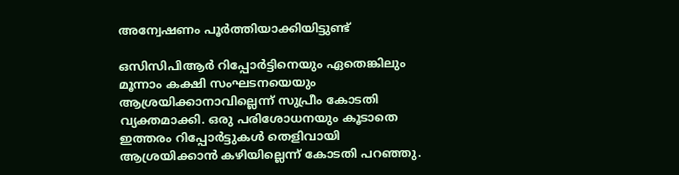അന്വേഷണം പൂര്‍ത്തിയാക്കിയിട്ടുണ്ട്

ഒസിസിപിആര്‍ റിപ്പോര്‍ട്ടിനെയും ഏതെങ്കിലും മൂന്നാം കക്ഷി സംഘടനയെയും ആശ്രയിക്കാനാവില്ലെന്ന് സുപ്രീം കോടതി വ്യക്തമാക്കി. ഒരു പരിശോധനയും കൂടാതെ ഇത്തരം റിപ്പോര്‍ട്ടുകള്‍ തെളിവായി ആശ്രയിക്കാന്‍ കഴിയില്ലെന്ന് കോടതി പറഞ്ഞു.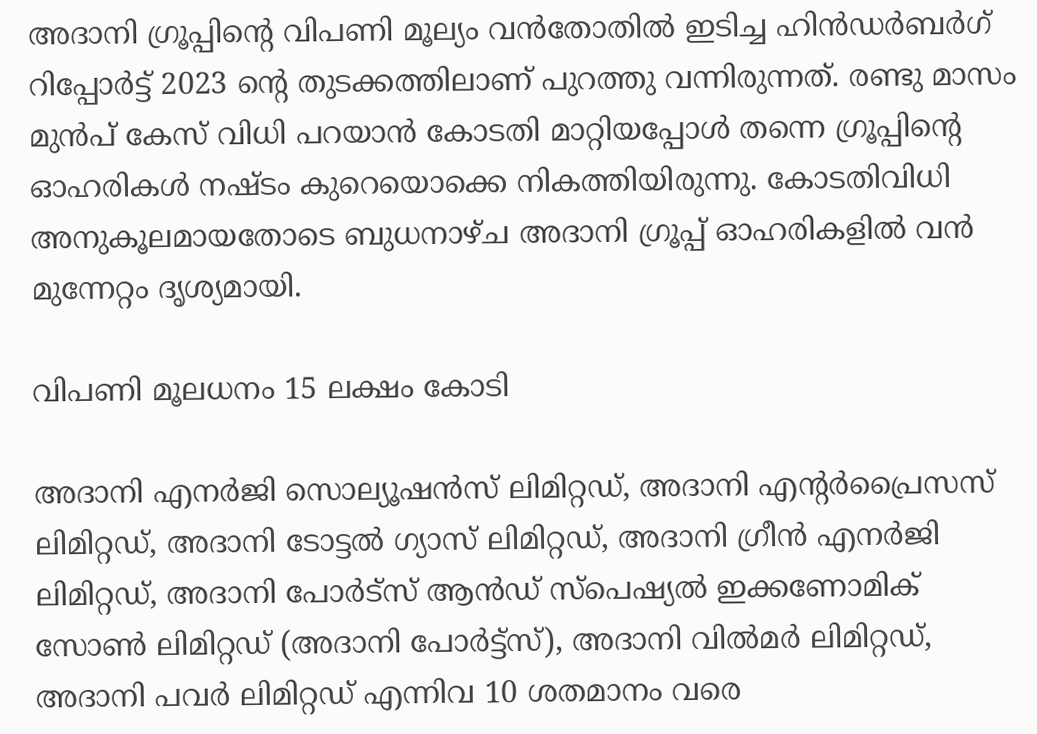അദാനി ഗ്രൂപ്പിന്റെ വിപണി മൂല്യം വന്‍തോതില്‍ ഇടിച്ച ഹിന്‍ഡര്‍ബര്‍ഗ് റിപ്പോര്‍ട്ട് 2023 ന്റെ തുടക്കത്തിലാണ് പുറത്തു വന്നിരുന്നത്. രണ്ടു മാസം മുന്‍പ് കേസ് വിധി പറയാന്‍ കോടതി മാറ്റിയപ്പോള്‍ തന്നെ ഗ്രൂപ്പിന്റെ ഓഹരികള്‍ നഷ്ടം കുറെയൊക്കെ നികത്തിയിരുന്നു. കോടതിവിധി അനുകൂലമായതോടെ ബുധനാഴ്ച അദാനി ഗ്രൂപ്പ് ഓഹരികളില്‍ വന്‍ മുന്നേറ്റം ദൃശ്യമായി.

വിപണി മൂലധനം 15 ലക്ഷം കോടി

അദാനി എനര്‍ജി സൊല്യൂഷന്‍സ് ലിമിറ്റഡ്, അദാനി എന്റര്‍പ്രൈസസ് ലിമിറ്റഡ്, അദാനി ടോട്ടല്‍ ഗ്യാസ് ലിമിറ്റഡ്, അദാനി ഗ്രീന്‍ എനര്‍ജി ലിമിറ്റഡ്, അദാനി പോര്‍ട്‌സ് ആന്‍ഡ് സ്‌പെഷ്യല്‍ ഇക്കണോമിക് സോണ്‍ ലിമിറ്റഡ് (അദാനി പോര്‍ട്ട്‌സ്), അദാനി വില്‍മര്‍ ലിമിറ്റഡ്, അദാനി പവര്‍ ലിമിറ്റഡ് എന്നിവ 10 ശതമാനം വരെ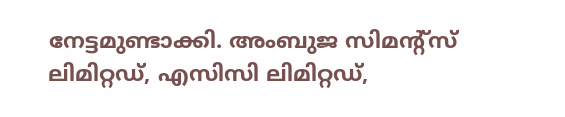നേട്ടമുണ്ടാക്കി. അംബുജ സിമന്റ്‌സ് ലിമിറ്റഡ്, എസിസി ലിമിറ്റഡ്,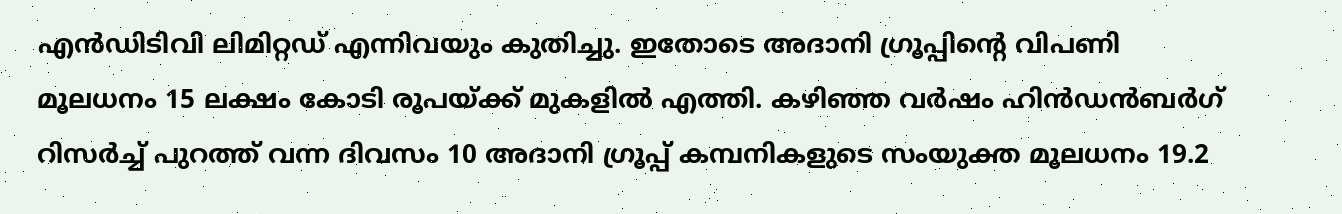എന്‍ഡിടിവി ലിമിറ്റഡ് എന്നിവയും കുതിച്ചു. ഇതോടെ അദാനി ഗ്രൂപ്പിന്റെ വിപണി മൂലധനം 15 ലക്ഷം കോടി രൂപയ്ക്ക് മുകളില്‍ എത്തി. കഴിഞ്ഞ വര്‍ഷം ഹിന്‍ഡന്‍ബര്‍ഗ് റിസര്‍ച്ച് പുറത്ത് വന്ന ദിവസം 10 അദാനി ഗ്രൂപ്പ് കമ്പനികളുടെ സംയുക്ത മൂലധനം 19.2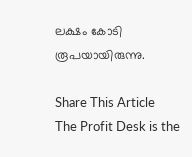ലക്ഷം കോടി രൂപയായിരുന്നു.

Share This Article
The Profit Desk is the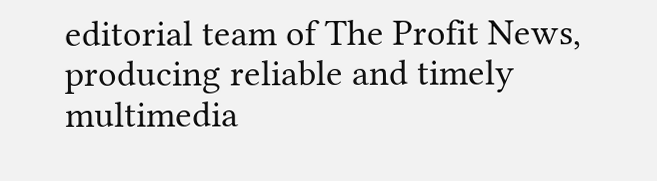editorial team of The Profit News, producing reliable and timely multimedia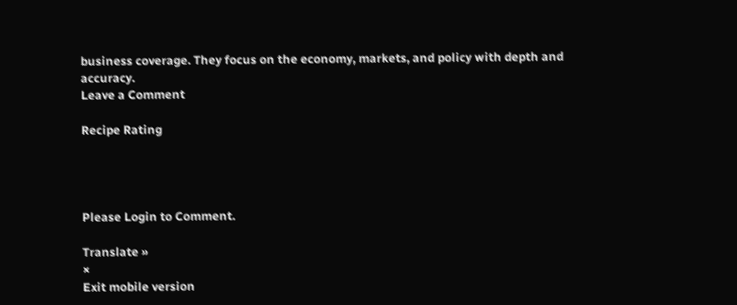business coverage. They focus on the economy, markets, and policy with depth and accuracy.
Leave a Comment

Recipe Rating




Please Login to Comment.

Translate »
×
Exit mobile version